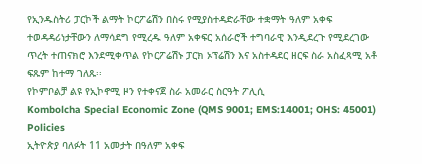የኢንዱስትሪ ፓርኮች ልማት ኮርፖሬሽን በስሩ የሚያስተዳድራቸው ተቋማት ዓለም አቀፍ ተወዳዳሪነታቸውን ለማሳደግ የሚረዱ ዓለም አቀፍር አሰራሮች ተግባራዊ እንዲደረጉ የሚደረገው ጥረት ተጠናክሮ እንደሚቀጥል የኮርፖሬሽኑ ፓርክ ኦፕሬሽን እና አስተዳደር ዘርፍ ስራ አስፈጻሚ አቶ ፍጹም ከተማ ገለጹ፡፡
የኮምቦልቻ ልዩ የኢኮኖሚ ዞን የተቀናጀ ስራ አመራር ስርዓት ፖሊሲ
Kombolcha Special Economic Zone (QMS 9001; EMS:14001; OHS: 45001) Policies
ኢትዮጵያ ባለፉት 11 አመታት በዓለም አቀፍ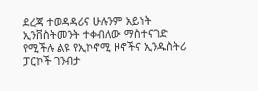ደረጃ ተወዳዳሪና ሁሉንም አይነት ኢንቨስትመንት ተቀብለው ማስተናገድ የሚችሉ ልዩ የኢኮኖሚ ዞኖችና ኢንዱስትሪ ፓርኮች ገንብታ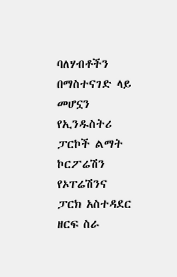ባለሃብቶችን በማስተናገድ ላይ መሆኗን የኢንዱስትሪ ፓርኮች ልማት ኮርፖሬሽን የኦፐሬሽንና ፓርክ አስተዳደር ዘርፍ ስራ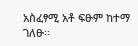አስፈፃሚ አቶ ፍፁም ከተማ ገለፁ፡፡